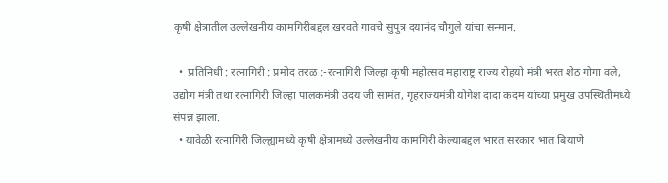कृषी क्षेत्रातील उल्लेखनीय कामगिरीबद्दल खरवते गावचे सुपुत्र दयानंद चौगुले यांचा सन्मान.

  •  प्रतिनिधी : रत्नागिरी : प्रमोद तरळ :-रत्नागिरी जिल्हा कृषी महोत्सव महाराष्ट्र राज्य रोहयो मंत्री भरत शेठ गोगा वले, उद्योग मंत्री तथा रत्नागिरी जिल्हा पालकमंत्री उदय जी सामंत, गृहराज्यमंत्री योगेश दादा कदम यांच्या प्रमुख उपस्थितीमध्ये संपन्न झाला.
  • यावेळी रत्नागिरी जिल्ह्यामध्ये कृषी क्षेत्रामध्ये उल्लेखनीय कामगिरी केल्याबद्दल भारत सरकार भात बियाणे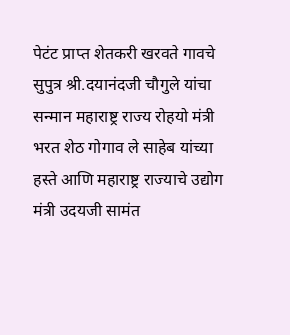पेटंट प्राप्त शेतकरी खरवते गावचे सुपुत्र श्री.दयानंदजी चौगुले यांचा सन्मान महाराष्ट्र राज्य रोहयो मंत्री भरत शेठ गोगाव ले साहेब यांच्या हस्ते आणि महाराष्ट्र राज्याचे उद्योग मंत्री उदयजी सामंत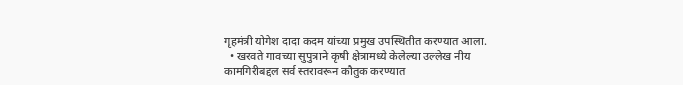गृहमंत्री योगेश दादा कदम यांच्या प्रमुख उपस्थितीत करण्यात आला.
  • खरवते गावच्या सुपुत्राने कृषी क्षेत्रामध्ये केलेल्या उल्लेख नीय कामगिरीबद्दल सर्व स्तरावरून कौतुक करण्यात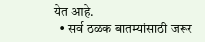येत आहे.
  • सर्व ठळक बातम्यांसाठी जरूर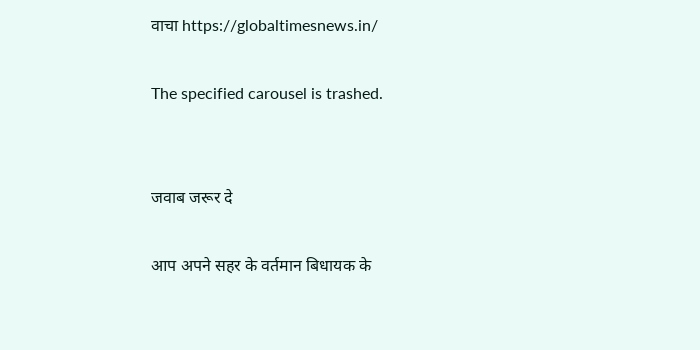वाचा https://globaltimesnews.in/

The specified carousel is trashed.


जवाब जरूर दे

आप अपने सहर के वर्तमान बिधायक के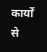कार्यों से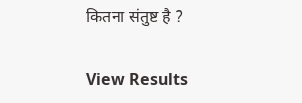कितना संतुष्ट है ?

View Results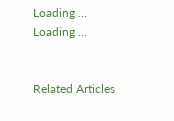Loading ... Loading ...


Related Articles